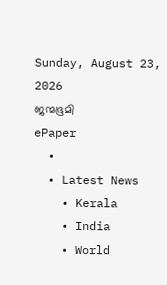Sunday, August 23, 2026
ജന്മഭൂമി
ePaper
  •
  • Latest News
    • Kerala
    • India
    • World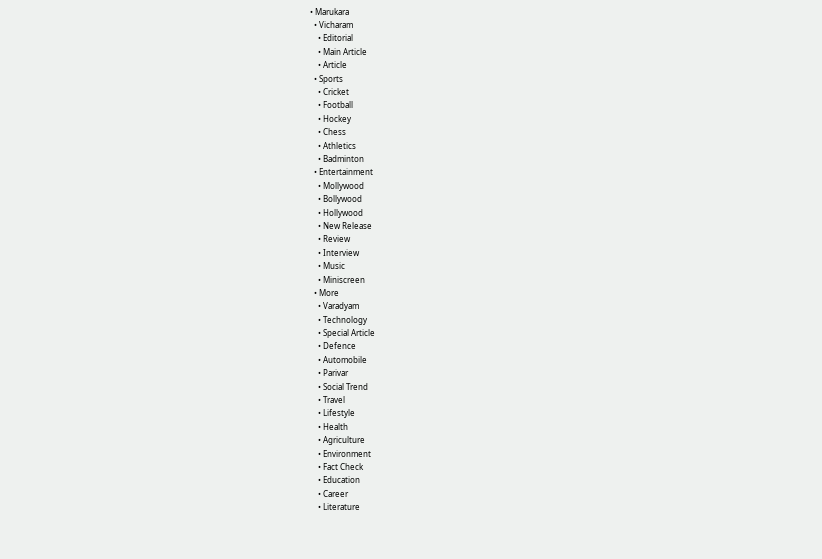• Marukara
  • Vicharam
    • Editorial
    • Main Article
    • Article
  • Sports
    • Cricket
    • Football
    • Hockey
    • Chess
    • Athletics
    • Badminton
  • Entertainment
    • Mollywood
    • Bollywood
    • Hollywood
    • New Release
    • Review
    • Interview
    • Music
    • Miniscreen
  • More
    • Varadyam
    • Technology
    • Special Article
    • Defence
    • Automobile
    • Parivar
    • Social Trend
    • Travel
    • Lifestyle
    • Health
    • Agriculture
    • Environment
    • Fact Check
    • Education
    • Career
    • Literature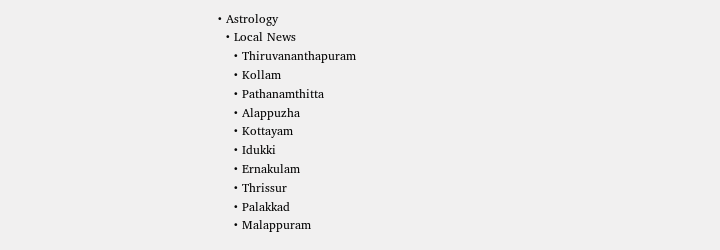• Astrology
  • Local News
    • Thiruvananthapuram
    • Kollam
    • Pathanamthitta
    • Alappuzha
    • Kottayam
    • Idukki
    • Ernakulam
    • Thrissur
    • Palakkad
    • Malappuram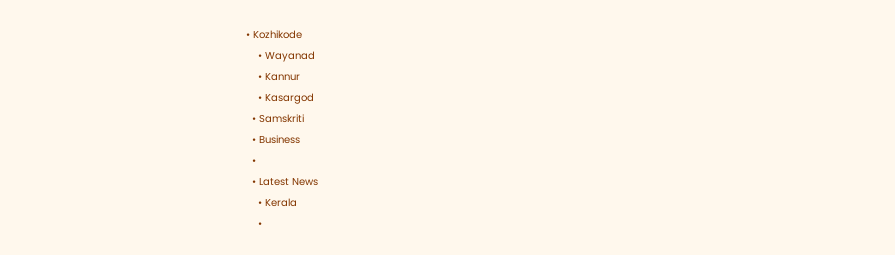• Kozhikode
    • Wayanad
    • Kannur
    • Kasargod
  • Samskriti
  • Business
  •
  • Latest News
    • Kerala
    •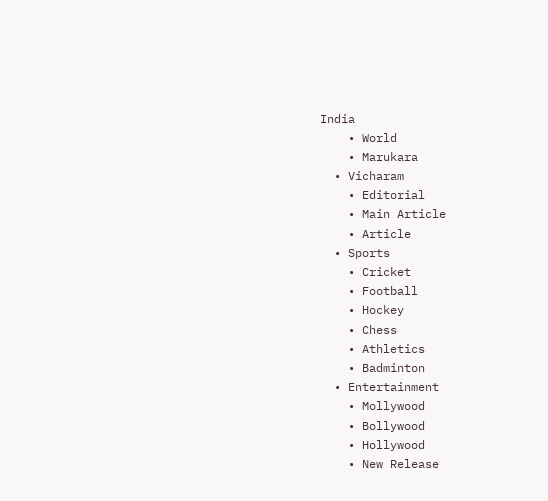India
    • World
    • Marukara
  • Vicharam
    • Editorial
    • Main Article
    • Article
  • Sports
    • Cricket
    • Football
    • Hockey
    • Chess
    • Athletics
    • Badminton
  • Entertainment
    • Mollywood
    • Bollywood
    • Hollywood
    • New Release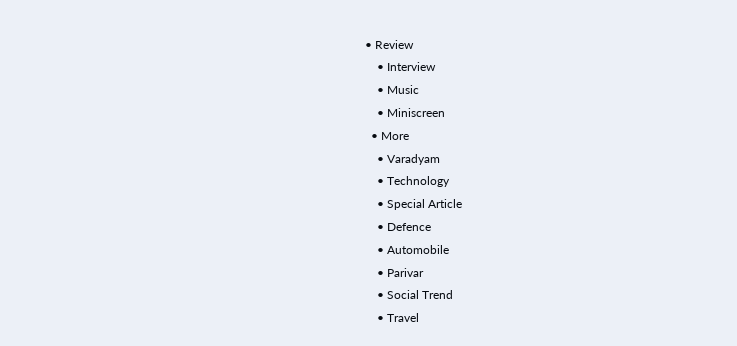• Review
    • Interview
    • Music
    • Miniscreen
  • More
    • Varadyam
    • Technology
    • Special Article
    • Defence
    • Automobile
    • Parivar
    • Social Trend
    • Travel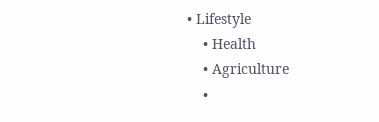• Lifestyle
    • Health
    • Agriculture
    •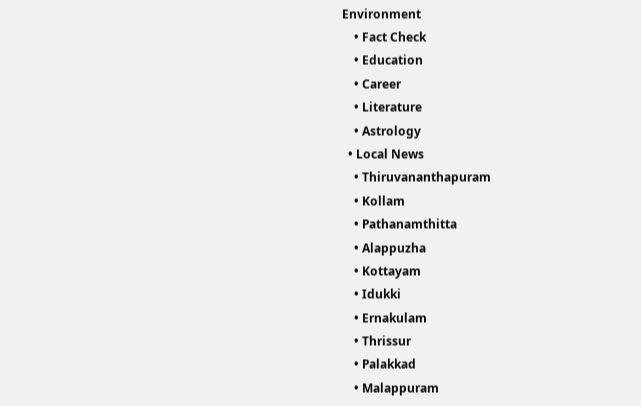Environment
    • Fact Check
    • Education
    • Career
    • Literature
    • Astrology
  • Local News
    • Thiruvananthapuram
    • Kollam
    • Pathanamthitta
    • Alappuzha
    • Kottayam
    • Idukki
    • Ernakulam
    • Thrissur
    • Palakkad
    • Malappuram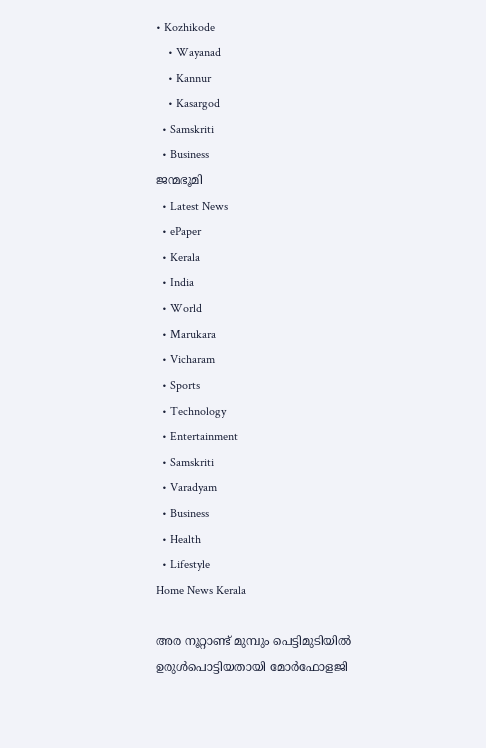• Kozhikode
    • Wayanad
    • Kannur
    • Kasargod
  • Samskriti
  • Business
ജന്മഭൂമി
  • Latest News
  • ePaper
  • Kerala
  • India
  • World
  • Marukara
  • Vicharam
  • Sports
  • Technology
  • Entertainment
  • Samskriti
  • Varadyam
  • Business
  • Health
  • Lifestyle
Home News Kerala

അര നൂറ്റാണ്ട് മുമ്പും പെട്ടിമുടിയില്‍ ഉരുള്‍പൊട്ടിയതായി മോർഫോളജി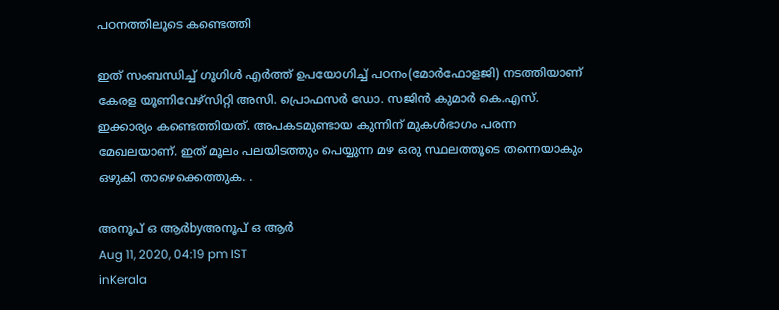പഠനത്തിലൂടെ കണ്ടെത്തി

ഇത് സംബന്ധിച്ച് ഗൂഗിള്‍ എര്‍ത്ത് ഉപയോഗിച്ച് പഠനം(മോര്‍ഫോളജി) നടത്തിയാണ് കേരള യൂണിവേഴ്‌സിറ്റി അസി. പ്രൊഫസര്‍ ഡോ. സജിന്‍ കുമാര്‍ കെ.എസ്. ഇക്കാര്യം കണ്ടെത്തിയത്. അപകടമുണ്ടായ കുന്നിന് മുകള്‍ഭാഗം പരന്ന മേഖലയാണ്. ഇത് മൂലം പലയിടത്തും പെയ്യുന്ന മഴ ഒരു സ്ഥലത്തൂടെ തന്നെയാകും ഒഴുകി താഴെക്കെത്തുക. .

അനൂപ് ഒ ആര്‍byഅനൂപ് ഒ ആര്‍
Aug 11, 2020, 04:19 pm IST
inKerala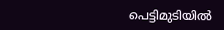പെട്ടിമുടിയില്‍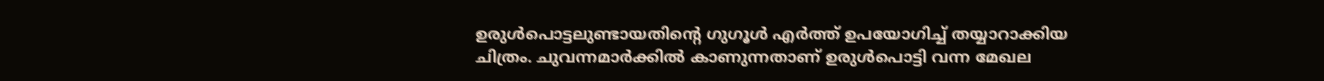ഉരുള്‍പൊട്ടലുണ്ടായതിന്റെ ഗുഗൂള്‍ എര്‍ത്ത് ഉപയോഗിച്ച് തയ്യാറാക്കിയ ചിത്രം. ചുവന്നമാര്‍ക്കില്‍ കാണുന്നതാണ് ഉരുള്‍പൊട്ടി വന്ന മേഖല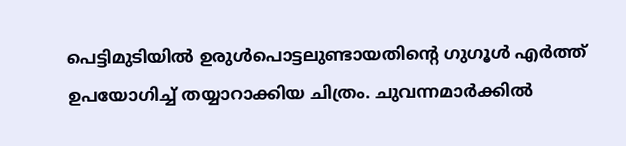പെട്ടിമുടിയില്‍ ഉരുള്‍പൊട്ടലുണ്ടായതിന്റെ ഗുഗൂള്‍ എര്‍ത്ത് ഉപയോഗിച്ച് തയ്യാറാക്കിയ ചിത്രം. ചുവന്നമാര്‍ക്കില്‍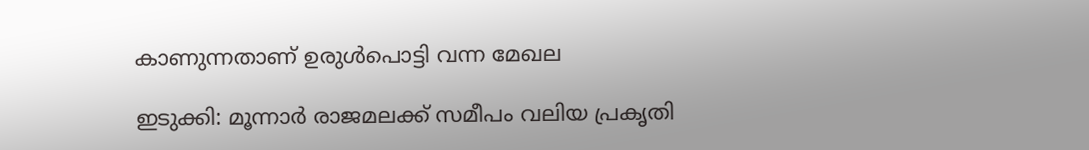കാണുന്നതാണ് ഉരുള്‍പൊട്ടി വന്ന മേഖല

ഇടുക്കി: മൂന്നാര്‍ രാജമലക്ക് സമീപം വലിയ പ്രകൃതി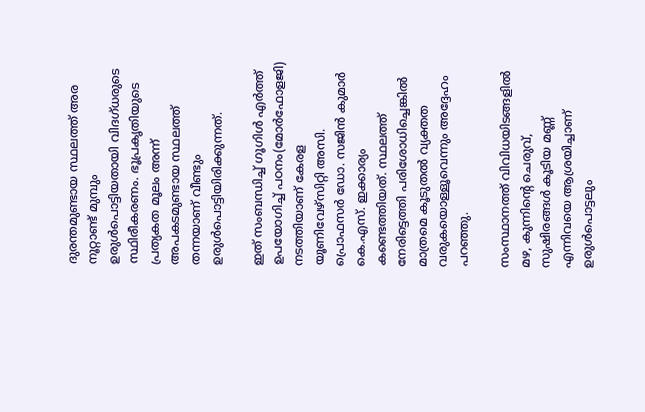ദുരന്തമുണ്ടായ സ്ഥലത്ത് അര നൂറ്റാണ്ട് മുമ്പും  ഉരുള്‍പൊട്ടിയതായി വിദഗ്ധരുടെ സ്ഥിരീകരണം. ഭൂപ്രകൃതിയുടെ പ്രത്യകത മൂലം അന്ന് അപകടമുണ്ടായ സ്ഥലത്ത് തന്നയാണ് വീണ്ടും ഉരുള്‍പൊട്ടിയിരിക്കുന്നത്.

ഇത് സംബന്ധിച്ച് ഗൂഗിള്‍ എര്‍ത്ത് ഉപയോഗിച്ച് പഠനം(മോര്‍ഫോളജി) നടത്തിയാണ് കേരള യൂണിവേഴ്‌സിറ്റി അസി. പ്രൊഫസര്‍ ഡോ. സജിന്‍ കുമാര്‍ കെ.എസ്. ഇക്കാര്യം കണ്ടെത്തിയത്. സ്ഥലത്ത് നേരിട്ടെത്തി പരിശോധിച്ചെങ്കില്‍ മാത്രമെ കൂടുതല്‍ വ്യക്തത വരുകയൊള്ളൂവെന്നും അദ്ദേഹം പറഞ്ഞു.

സംസ്ഥാനത്ത് വിവിധയിടങ്ങളില്‍ മഴ, കുന്നിന്റെ ചെരുവ്, സുഷിരങ്ങള്‍ കൂടിയ മണ്ണ് എന്നിവയെ ആശ്രയിച്ചാണ് ഉരുള്‍പൊട്ടലും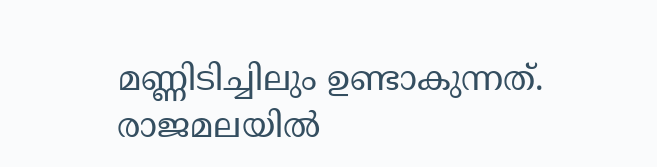മണ്ണിടിച്ചിലും ഉണ്ടാകുന്നത്. രാജമലയില്‍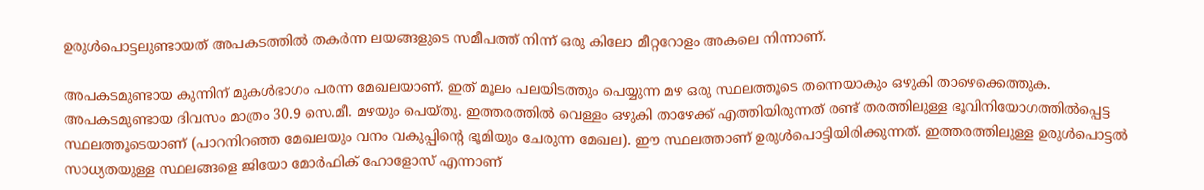ഉരുള്‍പൊട്ടലുണ്ടായത് അപകടത്തില്‍ തകര്‍ന്ന ലയങ്ങളുടെ സമീപത്ത് നിന്ന് ഒരു കിലോ മീറ്ററോളം അകലെ നിന്നാണ്.

അപകടമുണ്ടായ കുന്നിന് മുകള്‍ഭാഗം പരന്ന മേഖലയാണ്. ഇത് മൂലം പലയിടത്തും പെയ്യുന്ന മഴ ഒരു സ്ഥലത്തൂടെ തന്നെയാകും ഒഴുകി താഴെക്കെത്തുക. അപകടമുണ്ടായ ദിവസം മാത്രം 30.9 സെ.മീ. മഴയും പെയ്തു. ഇത്തരത്തില്‍ വെള്ളം ഒഴുകി താഴേക്ക് എത്തിയിരുന്നത് രണ്ട് തരത്തിലുള്ള ഭൂവിനിയോഗത്തില്‍പ്പെട്ട സ്ഥലത്തൂടെയാണ് (പാറനിറഞ്ഞ മേഖലയും വനം വകുപ്പിന്റെ ഭൂമിയും ചേരുന്ന മേഖല). ഈ സ്ഥലത്താണ് ഉരുള്‍പൊട്ടിയിരിക്കുന്നത്. ഇത്തരത്തിലുള്ള ഉരുള്‍പൊട്ടല്‍ സാധ്യതയുള്ള സ്ഥലങ്ങളെ ജിയോ മോര്‍ഫിക് ഹോളോസ് എന്നാണ്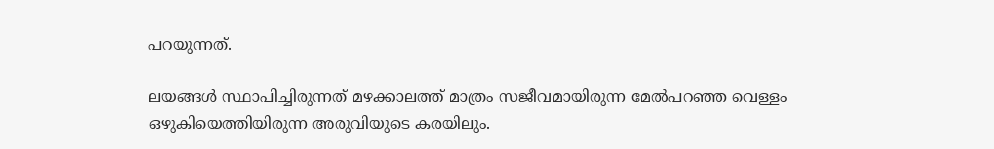പറയുന്നത്.

ലയങ്ങള്‍ സ്ഥാപിച്ചിരുന്നത് മഴക്കാലത്ത് മാത്രം സജീവമായിരുന്ന മേല്‍പറഞ്ഞ വെള്ളം ഒഴുകിയെത്തിയിരുന്ന അരുവിയുടെ കരയിലും.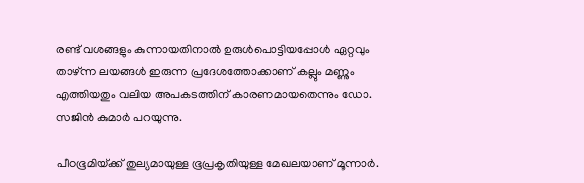രണ്ട് വശങ്ങളും കുന്നായതിനാല്‍ ഉരുള്‍പൊട്ടിയപ്പോള്‍ ഏറ്റവും താഴ്ന്ന ലയങ്ങള്‍ ഇരുന്ന പ്രദേശത്തോക്കാണ് കല്ലും മണ്ണും എത്തിയതും വലിയ അപകടത്തിന് കാരണമായതെന്നും ഡോ. സജിന്‍ കുമാര്‍ പറയുന്നു.

പീഠഭൂമിയ്‌ക്ക് തുല്യമായുള്ള ഭൂപ്രകൃതിയുള്ള മേഖലയാണ് മൂന്നാര്‍.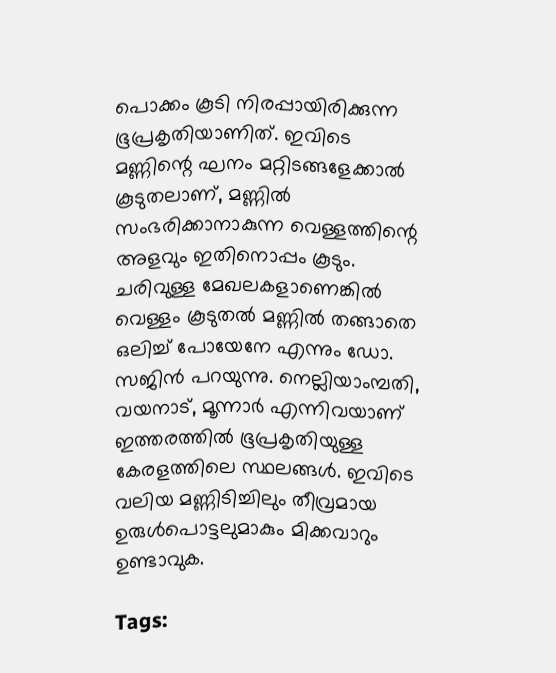പൊക്കം കൂടി നിരപ്പായിരിക്കുന്ന ഭൂപ്രകൃതിയാണിത്. ഇവിടെ മണ്ണിന്റെ ഘനം മറ്റിടങ്ങളേക്കാല്‍ കൂടുതലാണ്, മണ്ണില്‍ സംഭരിക്കാനാകുന്ന വെള്ളത്തിന്റെ അളവും ഇതിനൊപ്പം കൂടും. ചരിവുള്ള മേഖലകളാണെങ്കില്‍ വെള്ളം കൂടുതല്‍ മണ്ണില്‍ തങ്ങാതെ ഒലിച്ച് പോയേനേ എന്നും ഡോ. സജിന്‍ പറയുന്നു. നെല്ലിയാംമ്പതി, വയനാട്, മൂന്നാര്‍ എന്നിവയാണ് ഇത്തരത്തില്‍ ഭൂപ്രകൃതിയുള്ള കേരളത്തിലെ സ്ഥലങ്ങള്‍. ഇവിടെ വലിയ മണ്ണിടിച്ചിലും തീവ്രമായ ഉരുള്‍പൊട്ടലുമാകും മിക്കവാറും ഉണ്ടാവുക.

Tags: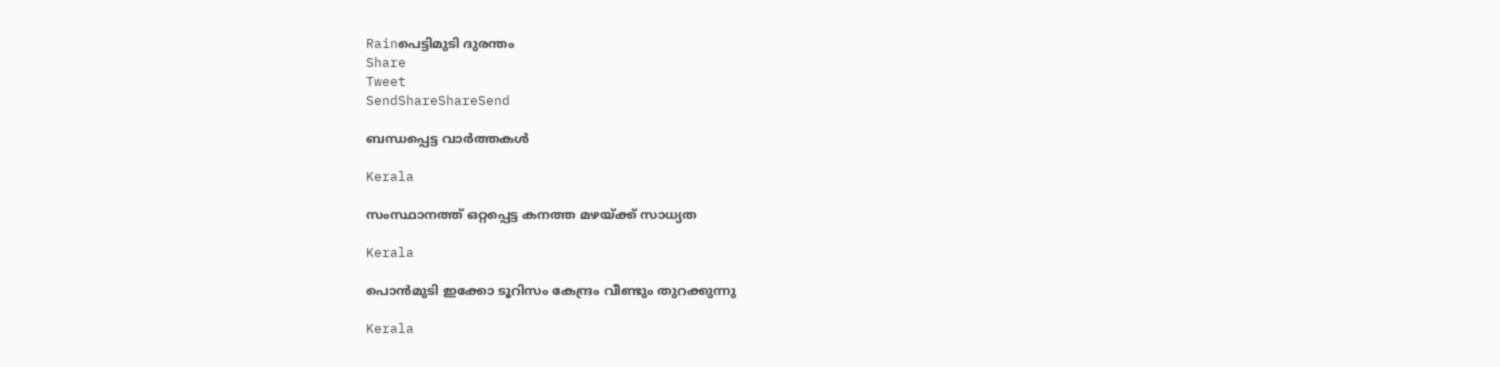Rainപെട്ടിമുടി ദുരന്തം
Share
Tweet
SendShareShareSend

ബന്ധപ്പെട്ട വാര്‍ത്തകള്‍

Kerala

സംസ്ഥാനത്ത് ഒറ്റപ്പെട്ട കനത്ത മഴയ്‌ക്ക് സാധ്യത

Kerala

പൊന്‍മുടി ഇക്കോ ടൂറിസം കേന്ദ്രം വീണ്ടും തുറക്കുന്നു

Kerala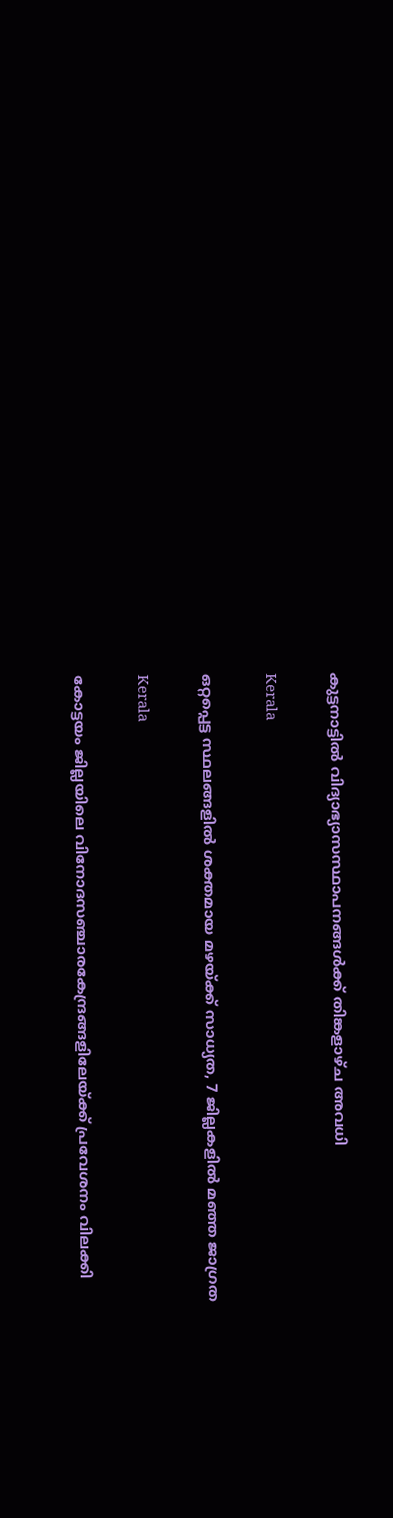കുട്ടനാട്ടില്‍ വിദ്യാഭ്യാസസ്ഥാപനങ്ങള്‍ക്ക് തിങ്കളാഴ്ച അവധി

Kerala

ഒറ്റപ്പെട്ട സ്ഥലങ്ങളില്‍ ശക്തമായ മഴയ്‌ക്ക് സാധ്യത, 7 ജില്ലകളില്‍ മഞ്ഞ ജാഗ്രത

Kerala

കോട്ടയം ജില്ലയിലെ വിനോദസഞ്ചാരകേന്ദ്രങ്ങളിലേയ്‌ക്ക് പ്രവേശനം വിലക്കി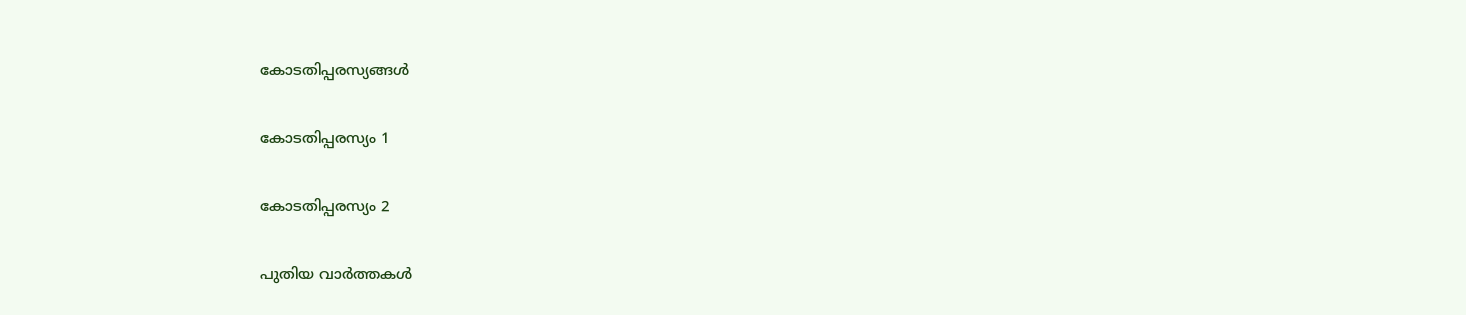കോടതിപ്പരസ്യങ്ങള്‍

കോടതിപ്പരസ്യം 1

കോടതിപ്പരസ്യം 2

പുതിയ വാര്‍ത്തകള്‍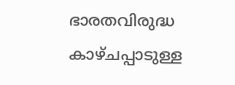ഭാരതവിരുദ്ധ കാഴ്ചപ്പാടുള്ള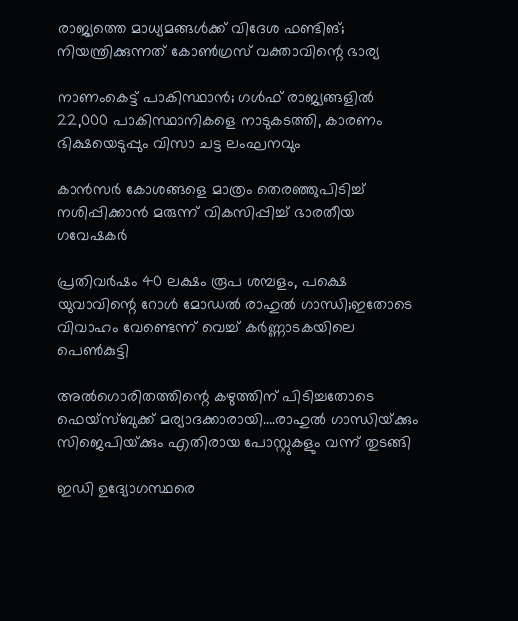രാജ്യത്തെ മാധ്യമങ്ങള്‍ക്ക്‌ വിദേശ ഫണ്ടിങ്; നിയന്ത്രിക്കുന്നത് കോണ്‍ഗ്രസ് വക്താവിന്റെ ഭാര്യ

നാണംകെട്ട് പാകിസ്ഥാന്‍; ഗള്‍ഫ് രാജ്യങ്ങളില്‍ 22,000 പാകിസ്ഥാനികളെ നാടുകടത്തി, കാരണം ഭിക്ഷയെടുപ്പും വിസാ ചട്ട ലംഘനവും

കാന്‍സര്‍ കോശങ്ങളെ മാത്രം തെരഞ്ഞുപിടിച്ച് നശിപ്പിക്കാന്‍ മരുന്ന് വികസിപ്പിച്ച് ഭാരതീയ ഗവേഷകര്‍

പ്രതിവര്‍ഷം 40 ലക്ഷം രൂപ ശമ്പളം, പക്ഷെ യുവാവിന്റെ റോള്‍ മോഡല്‍ രാഹുല്‍ ഗാന്ധി;ഇതോടെ വിവാഹം വേണ്ടെന്ന് വെച്ച് കര്‍ണ്ണാടകയിലെ പെണ്‍കുട്ടി

അല്‍ഗൊരിതത്തിന്റെ കഴുത്തിന് പിടിച്ചതോടെ ഫെയ്സ്ബുക്ക് മര്യാദക്കാരായി….രാഹുല്‍ ഗാന്ധിയ്‌ക്കും സിജെപിയ്‌ക്കും എതിരായ പോസ്റ്റുകളും വന്ന് തുടങ്ങി

ഇഡി ഉദ്യോഗസ്ഥരെ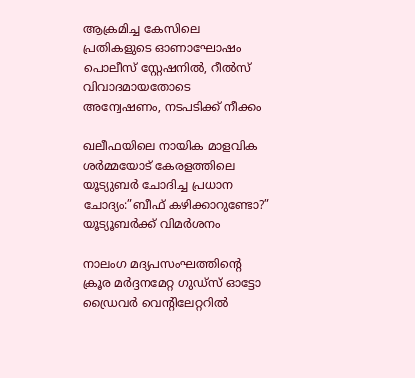ആക്രമിച്ച കേസിലെ പ്രതികളുടെ ഓണാഘോഷം പൊലീസ് സ്റ്റേഷനില്‍, റീല്‍സ് വിവാദമായതോടെ അന്വേഷണം, നടപടിക്ക് നീക്കം

ഖലീഫയിലെ നായിക മാളവിക ശര്‍മ്മയോട് കേരളത്തിലെ യൂട്യുബര്‍ ചോദിച്ച പ്രധാന ചോദ്യം:”ബീഫ് കഴിക്കാറുണ്ടോ?” യൂട്യൂബര്‍ക്ക് വിമര്‍ശനം

നാലംഗ മദ്യപസംഘത്തിന്റെ ക്രൂര മര്‍ദ്ദനമേറ്റ ഗുഡ്‌സ് ഓട്ടോ ഡ്രൈവര്‍ വെന്റിലേറ്ററില്‍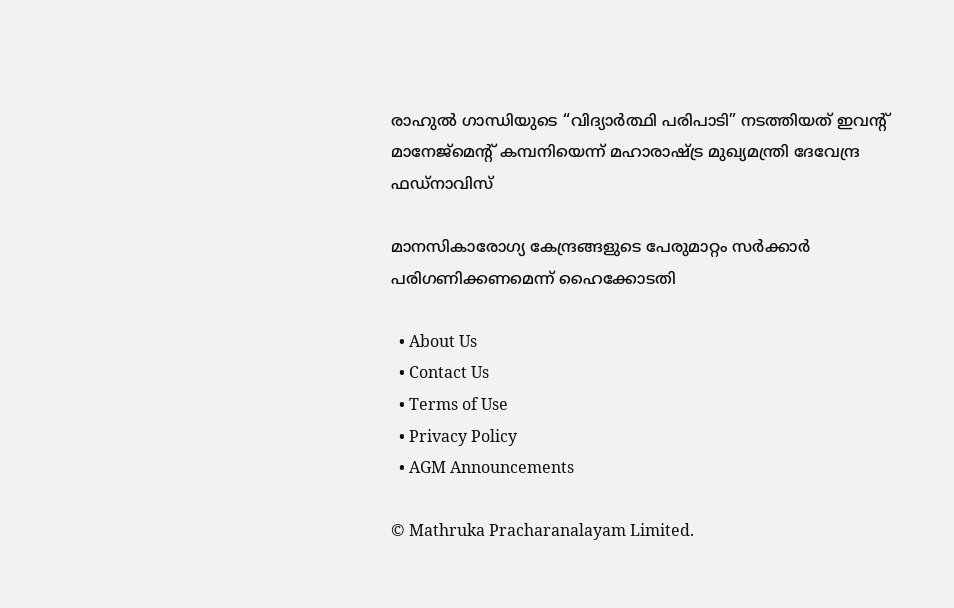രാഹുൽ ഗാന്ധിയുടെ “വിദ്യാർത്ഥി പരിപാടി” നടത്തിയത് ഇവന്‍റ് മാനേജ്മെന്‍റ് കമ്പനിയെന്ന് മഹാരാഷ്‌ട്ര മുഖ്യമന്ത്രി ദേവേന്ദ്ര ഫഡ്‌നാവിസ്

മാനസികാരോഗ്യ കേന്ദ്രങ്ങളുടെ പേരുമാറ്റം സര്‍ക്കാര്‍ പരിഗണിക്കണമെന്ന് ഹൈക്കോടതി

  • About Us
  • Contact Us
  • Terms of Use
  • Privacy Policy
  • AGM Announcements

© Mathruka Pracharanalayam Limited.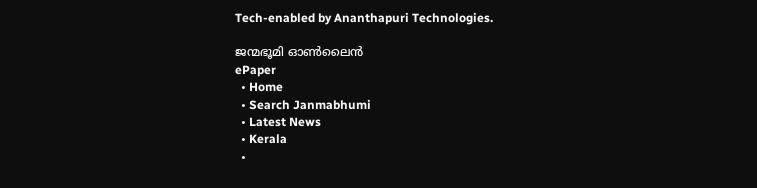Tech-enabled by Ananthapuri Technologies.

ജന്മഭൂമി ഓണ്‍ലൈന്‍
ePaper
  • Home
  • Search Janmabhumi
  • Latest News
  • Kerala
  •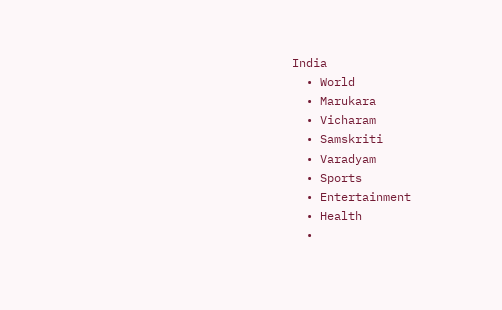India
  • World
  • Marukara
  • Vicharam
  • Samskriti
  • Varadyam
  • Sports
  • Entertainment
  • Health
  •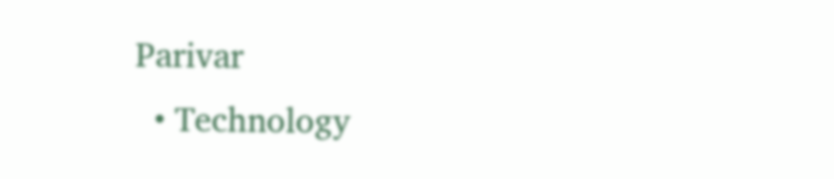Parivar
  • Technology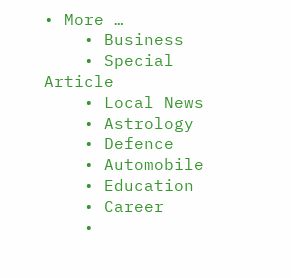• More …
    • Business
    • Special Article
    • Local News
    • Astrology
    • Defence
    • Automobile
    • Education
    • Career
    •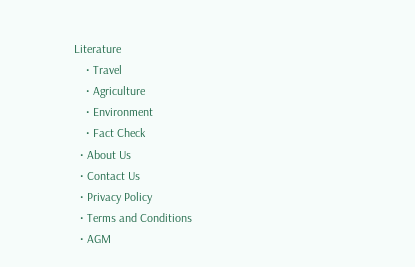Literature
    • Travel
    • Agriculture
    • Environment
    • Fact Check
  • About Us
  • Contact Us
  • Privacy Policy
  • Terms and Conditions
  • AGM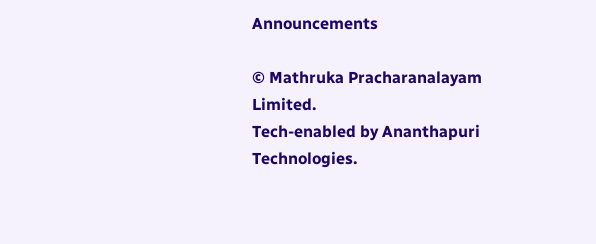Announcements

© Mathruka Pracharanalayam Limited.
Tech-enabled by Ananthapuri Technologies.